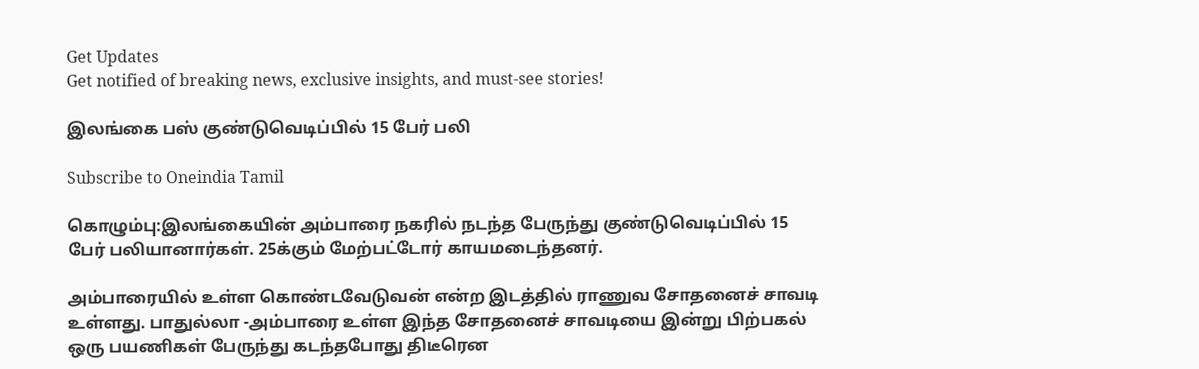Get Updates
Get notified of breaking news, exclusive insights, and must-see stories!

இலங்கை பஸ் குண்டுவெடிப்பில் 15 பேர் பலி

Subscribe to Oneindia Tamil

கொழும்பு:இலங்கையின் அம்பாரை நகரில் நடந்த பேருந்து குண்டுவெடிப்பில் 15 பேர் பலியானார்கள். 25க்கும் மேற்பட்டோர் காயமடைந்தனர்.

அம்பாரையில் உள்ள கொண்டவேடுவன் என்ற இடத்தில் ராணுவ சோதனைச் சாவடி உள்ளது. பாதுல்லா -அம்பாரை உள்ள இந்த சோதனைச் சாவடியை இன்று பிற்பகல் ஒரு பயணிகள் பேருந்து கடந்தபோது திடீரென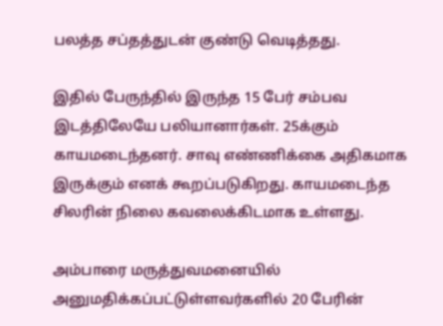பலத்த சப்தத்துடன் குண்டு வெடித்தது.

இதில் பேருந்தில் இருந்த 15 பேர் சம்பவ இடத்திலேயே பலியானார்கள். 25க்கும் காயமடைந்தனர். சாவு எண்ணிக்கை அதிகமாக இருக்கும் எனக் கூறப்படுகிறது. காயமடைந்த சிலரின் நிலை கவலைக்கிடமாக உள்ளது.

அம்பாரை மருத்துவமனையில் அனுமதிக்கப்பட்டுள்ளவர்களில் 20 பேரின்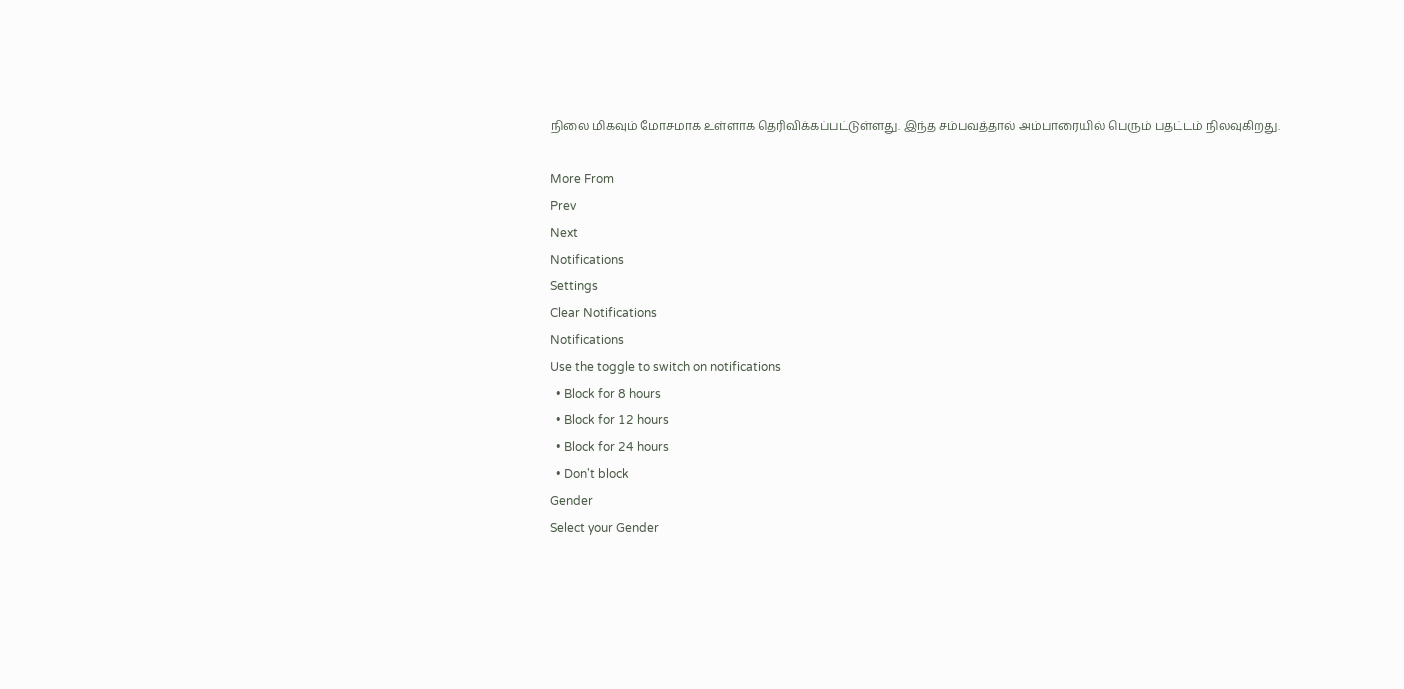நிலை மிகவும் மோசமாக உள்ளாக தெரிவிக்கப்பட்டுள்ளது. இந்த சம்பவத்தால் அம்பாரையில் பெரும் பதட்டம் நிலவுகிறது.

More From
Prev
Next
Notifications
Settings
Clear Notifications
Notifications
Use the toggle to switch on notifications
  • Block for 8 hours
  • Block for 12 hours
  • Block for 24 hours
  • Don't block
Gender
Select your Gender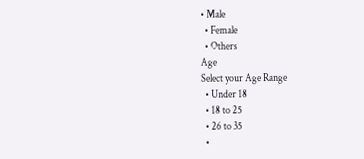• Male
  • Female
  • Others
Age
Select your Age Range
  • Under 18
  • 18 to 25
  • 26 to 35
  •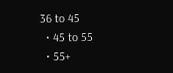36 to 45
  • 45 to 55
  • 55+